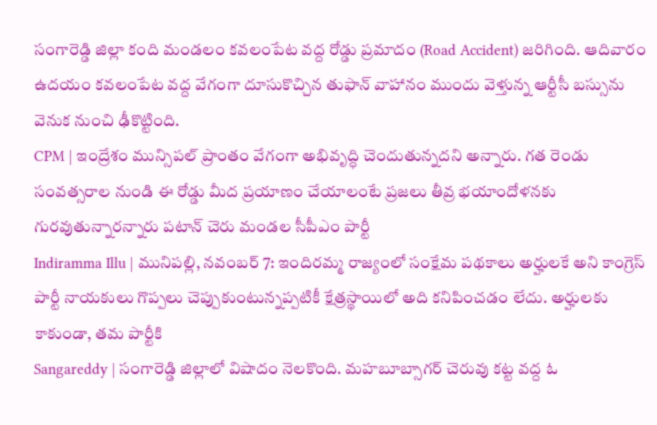సంగారెడ్డి జిల్లా కంది మండలం కవలంపేట వద్ద రోడ్డు ప్రమాదం (Road Accident) జరిగింది. ఆదివారం ఉదయం కవలంపేట వద్ద వేగంగా దూసుకొచ్చిన తుఫాన్ వాహానం ముందు వెళ్తున్న ఆర్టీసీ బస్సును వెనుక నుంచి ఢీకొట్టింది.
CPM | ఇంద్రేశం మున్సిపల్ ప్రాంతం వేగంగా అభివృద్ధి చెందుతున్నదని అన్నారు. గత రెండు సంవత్సరాల నుండి ఈ రోడ్డు మీద ప్రయాణం చేయాలంటే ప్రజలు తీవ్ర భయాందోళనకు గురవుతున్నారన్నారు పటాన్ చెరు మండల సీపీఎం పార్టీ
Indiramma Illu | మునిపల్లి, నవంబర్ 7: ఇందిరమ్మ రాజ్యంలో సంక్షేమ పథకాలు అర్హులకే అని కాంగ్రెస్ పార్టీ నాయకులు గొప్పలు చెప్పుకుంటున్నప్పటికీ క్షేత్రస్థాయిలో అది కనిపించడం లేదు. అర్హులకు కాకుండా, తమ పార్టీకి
Sangareddy | సంగారెడ్డి జిల్లాలో విషాదం నెలకొంది. మహబూబ్సాగర్ చెరువు కట్ట వద్ద ఓ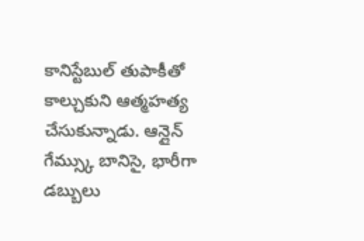కానిస్టేబుల్ తుపాకీతో కాల్చుకుని ఆత్మహత్య చేసుకున్నాడు. ఆన్లైన్ గేమ్స్కు బానిసై, భారీగా డబ్బులు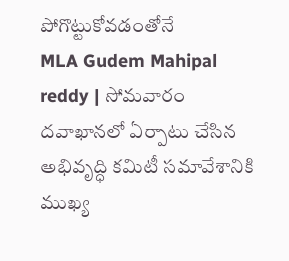పోగొట్టుకోవడంతోనే
MLA Gudem Mahipal reddy | సోమవారం దవాఖానలో ఏర్పాటు చేసిన అభివృద్ధి కమిటీ సమావేశానికి ముఖ్య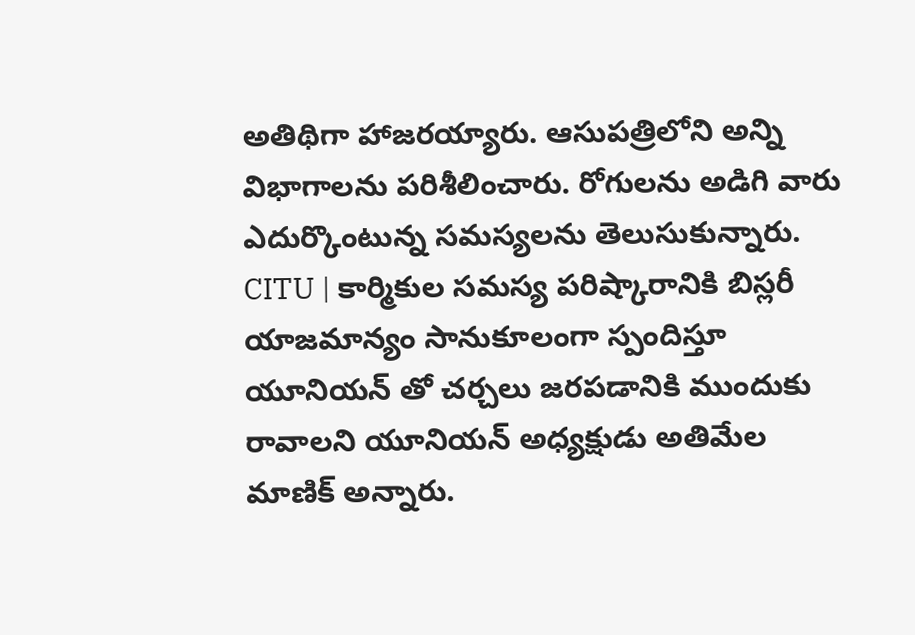అతిథిగా హాజరయ్యారు. ఆసుపత్రిలోని అన్ని విభాగాలను పరిశీలించారు. రోగులను అడిగి వారు ఎదుర్కొంటున్న సమస్యలను తెలుసుకున్నారు.
CITU | కార్మికుల సమస్య పరిష్కారానికి బిస్లరీ యాజమాన్యం సానుకూలంగా స్పందిస్తూ యూనియన్ తో చర్చలు జరపడానికి ముందుకు రావాలని యూనియన్ అధ్యక్షుడు అతిమేల మాణిక్ అన్నారు.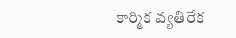కార్మిక వ్యతిరేక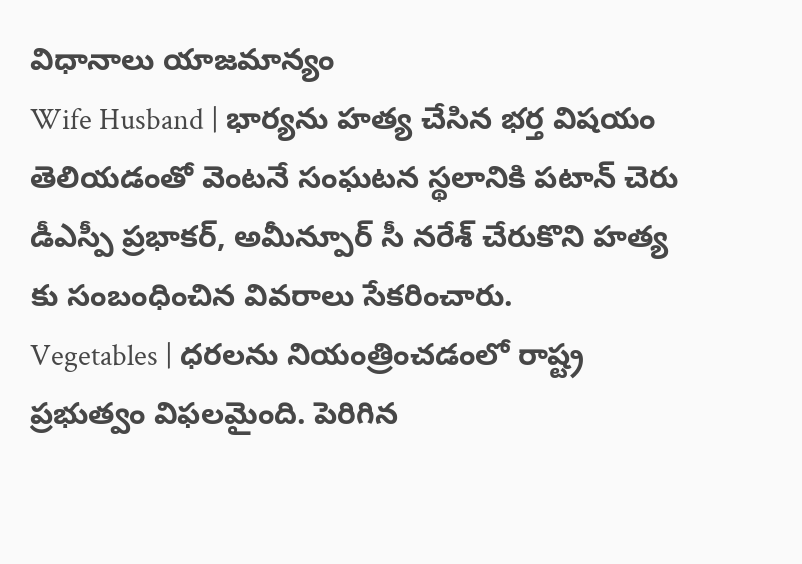విధానాలు యాజమాన్యం
Wife Husband | భార్యను హత్య చేసిన భర్త విషయం తెలియడంతో వెంటనే సంఘటన స్థలానికి పటాన్ చెరు డీఎస్పీ ప్రభాకర్, అమీన్పూర్ సీ నరేశ్ చేరుకొని హత్య కు సంబంధించిన వివరాలు సేకరించారు.
Vegetables | ధరలను నియంత్రించడంలో రాష్ట్ర ప్రభుత్వం విఫలమైంది. పెరిగిన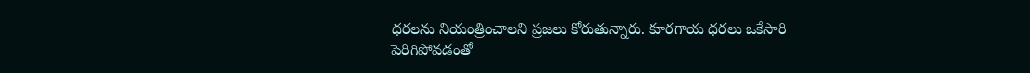ధరలను నియంత్రించాలని ప్రజలు కోరుతున్నారు. కూరగాయ ధరలు ఒకేసారి పెరిగిపోవడంతో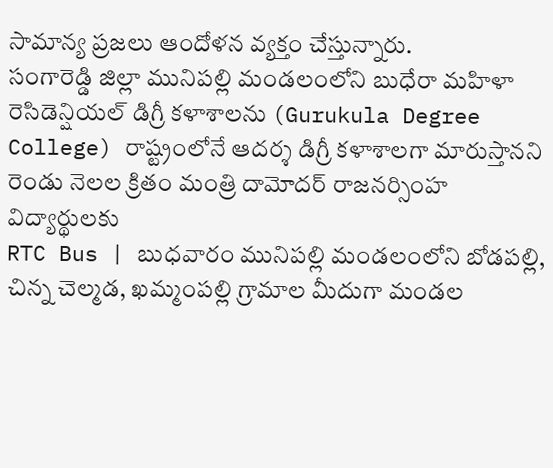సామాన్య ప్రజలు ఆందోళన వ్యక్తం చేస్తున్నారు.
సంగారెడ్డి జిల్లా మునిపల్లి మండలంలోని బుధేరా మహిళా రెసిడెన్షియల్ డిగ్రీ కళాశాలను (Gurukula Degree College) రాష్ట్రంలోనే ఆదర్శ డిగ్రీ కళాశాలగా మారుస్తానని రెండు నెలల క్రితం మంత్రి దామోదర్ రాజనర్సింహ విద్యార్థులకు
RTC Bus | బుధవారం మునిపల్లి మండలంలోని బోడపల్లి, చిన్న చెల్మడ, ఖమ్మంపల్లి గ్రామాల మీదుగా మండల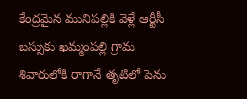కేంద్రమైన మునిపల్లికి వెళ్లే ఆర్టీసీ బస్సుకు ఖమ్మంపల్లి గ్రామ శివారులోకి రాగానే తృటిలో పెను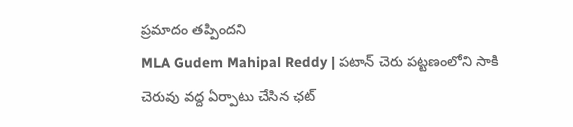ప్రమాదం తప్పిందని
MLA Gudem Mahipal Reddy | పటాన్ చెరు పట్టణంలోని సాకి చెరువు వద్ద ఏర్పాటు చేసిన ఛట్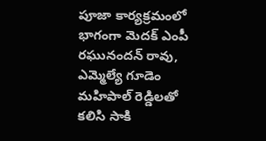పూజా కార్యక్రమంలో భాగంగా మెదక్ ఎంపీ రఘునందన్ రావు, ఎమ్మెల్యే గూడెం మహిపాల్ రెడ్డిలతో కలిసి సాకి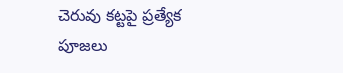చెరువు కట్టపై ప్రత్యేక పూజలు